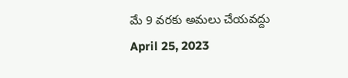మే 9 వరకు అమలు చేయవద్దు
April 25, 2023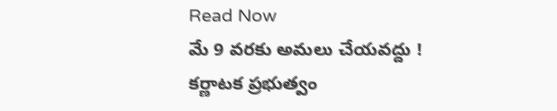Read Now
మే 9 వరకు అమలు చేయవద్దు !
కర్ణాటక ప్రభుత్వం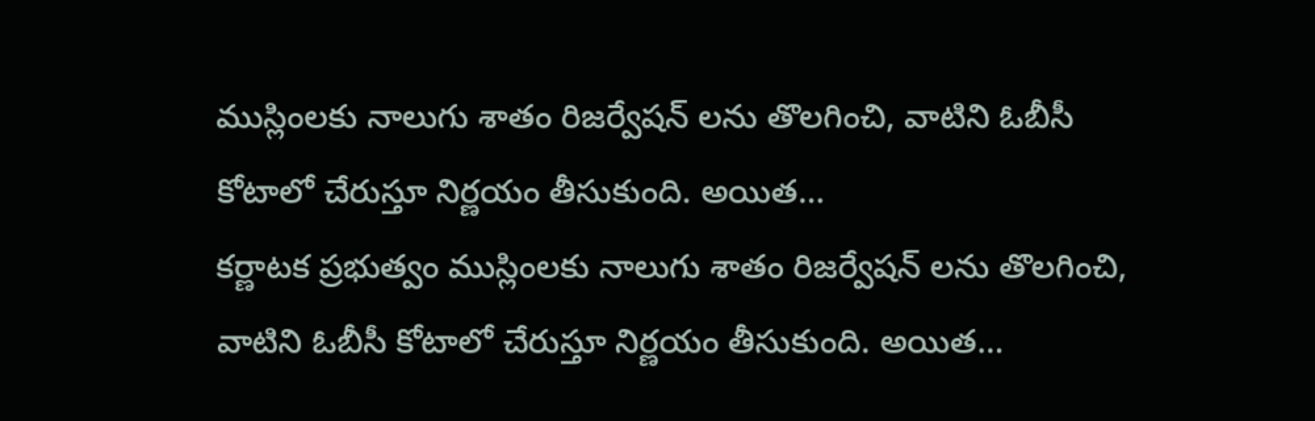ముస్లింలకు నాలుగు శాతం రిజర్వేషన్ లను తొలగించి, వాటిని ఓబీసీ కోటాలో చేరుస్తూ నిర్ణయం తీసుకుంది. అయిత…
కర్ణాటక ప్రభుత్వం ముస్లింలకు నాలుగు శాతం రిజర్వేషన్ లను తొలగించి, వాటిని ఓబీసీ కోటాలో చేరుస్తూ నిర్ణయం తీసుకుంది. అయిత…